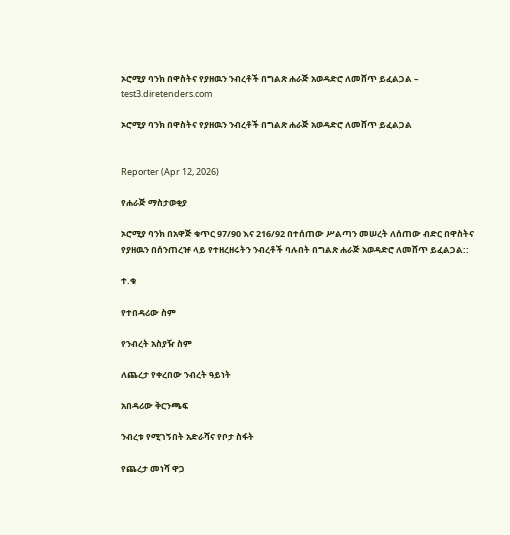ኦሮሚያ ባንክ በዋስትና የያዘዉን ንብረቶች በግልጽ ሐራጅ አወዳድሮ ለመሸጥ ይፈልጋል – test3.diretenders.com

ኦሮሚያ ባንክ በዋስትና የያዘዉን ንብረቶች በግልጽ ሐራጅ አወዳድሮ ለመሸጥ ይፈልጋል


Reporter (Apr 12, 2026)

የሐራጅ ማስታወቂያ

ኦሮሚያ ባንክ በአዋጅ ቁጥር 97/90 እና 216/92 በተሰጠው ሥልጣን መሠረት ለሰጠው ብድር በዋስትና የያዘዉን በሰንጠረዡ ላይ የተዘረዘሩትን ንብረቶች ባሉበት በግልጽ ሐራጅ አወዳድሮ ለመሸጥ ይፈልጋል::

ተ.ቁ

የተበዳሪው ስም

የንብረት አስያዥ ስም

ለጨረታ የቀረበው ንብረት ዓይነት

አበዳሪው ቅርንጫፍ

ንብረቱ የሚገኝበት አድራሻና የቦታ ስፋት

የጨረታ መነሻ ዋጋ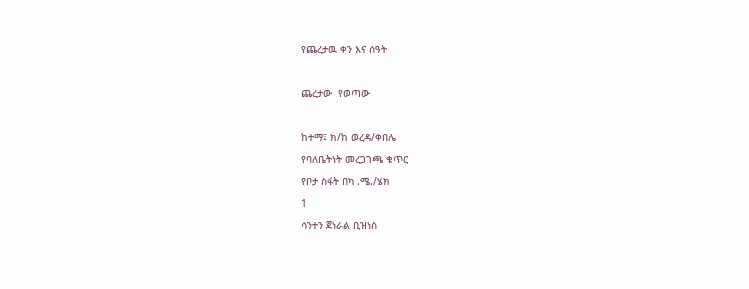የጨረታዉ ቀን እና ሰዓት



ጨረታው  የወጣው



ከተማ፤ ክ/ከ ወረዳ/ቀበሌ

የባለቤትነት መረጋገጫ ቁጥር

የቦታ ስፋት በካ .ሜ./ሄክ

1

ሳንተን ጀነራል ቢዝነስ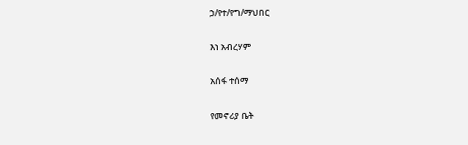ኃ/የተ/የግ/ማህበር

እነ አብረሃም

አሰፋ ተሰማ

የመኖሪያ ቤት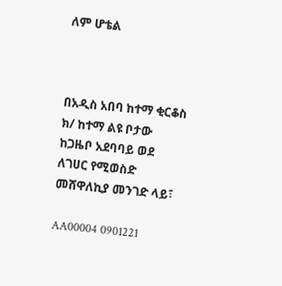ለም ሆቴል



በአዲስ አበባ ከተማ ቂርቆስ ክ/ ከተማ ልዩ ቦታው ከጋዜቦ አደባባይ ወደ ለገሀር የሚወስድ መሸዋለኪያ መንገድ ላይ፣

AA00004 0901221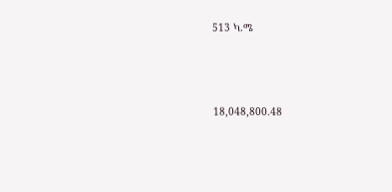513 ካ.ሜ



18,048,800.48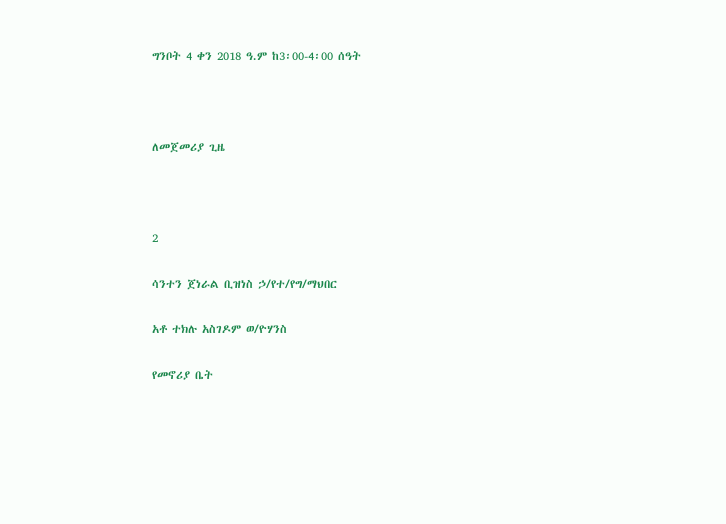ግንቦት 4 ቀን 2018 ዓ.ም ከ3፡00-4፡00 ሰዓት



ለመጀመሪያ ጊዜ



2

ሳንተን ጀነራል ቢዝነስ ኃ/የተ/የግ/ማህበር

አቶ ተክሉ አስገዶም ወ/ዮሃንስ

የመኖሪያ ቤት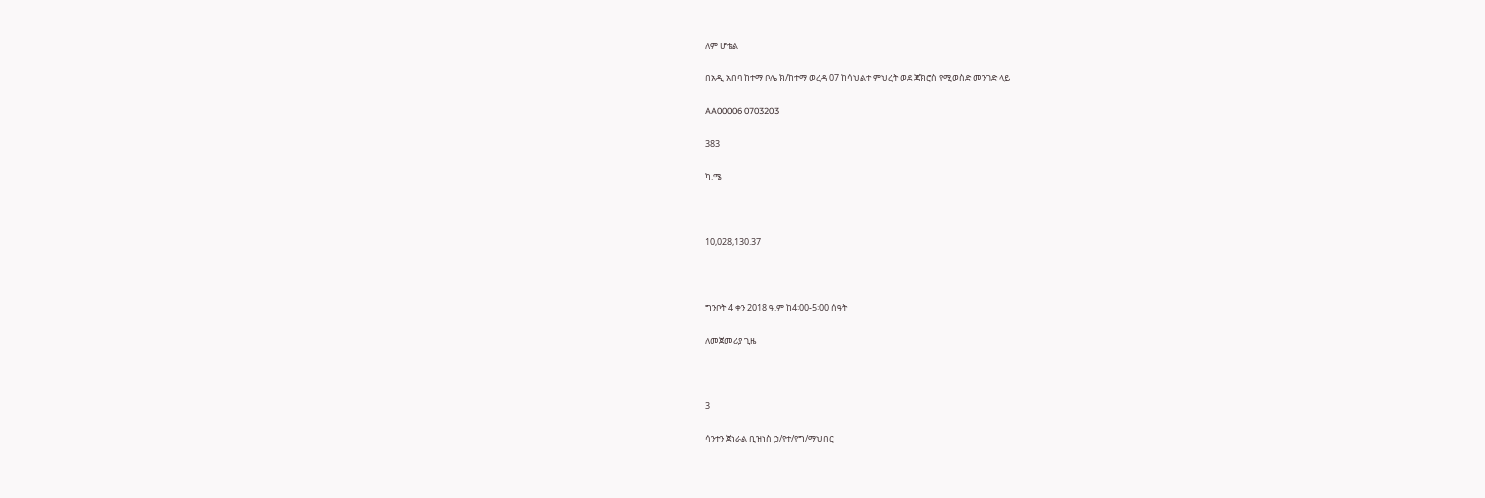ለም ሆቴል

በአዲ አበባ ከተማ ቦሌ ክ/ከተማ ወረዳ 07 ከሳህልተ ምህረት ወደ ጃክሮስ የሚወስድ መንገድ ላይ

AA00006 0703203

383

ካ.ሜ



10,028,130.37



ግንቦት 4 ቀን 2018 ዓ.ም ከ4፡00-5፡00 ሰዓት

ለመጀመሪያ ጊዜ



3

ሳንተን ጀነራል ቢዝነስ ኃ/የተ/የግ/ማህበር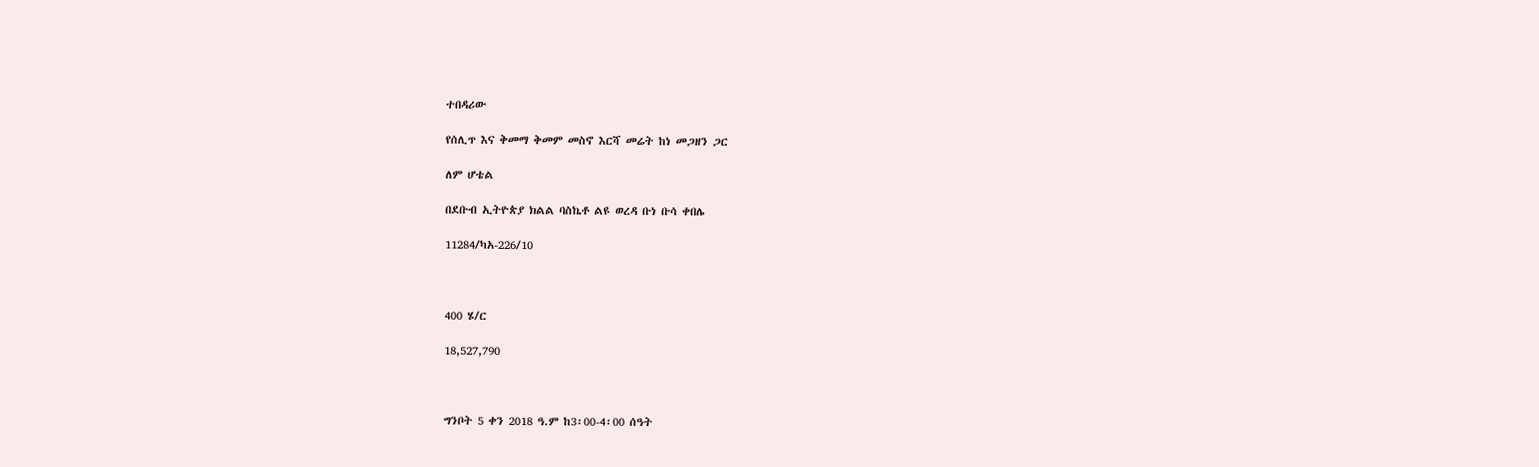ተበዳሪው

የሰሊጥ እና ቅመማ ቅመም መስኖ እርሻ መሬት ከነ መጋዘን ጋር

ለም ሆቴል

በደቡብ ኢትዮጵያ ክልል ባስኬቶ ልዩ ወረዳ ቡነ ቡሳ ቀበሌ

11284/ካአ-226/10



400 ሄ/ር

18,527,790



ግንቦት 5 ቀን 2018 ዓ.ም ከ3፡00-4፡00 ሰዓት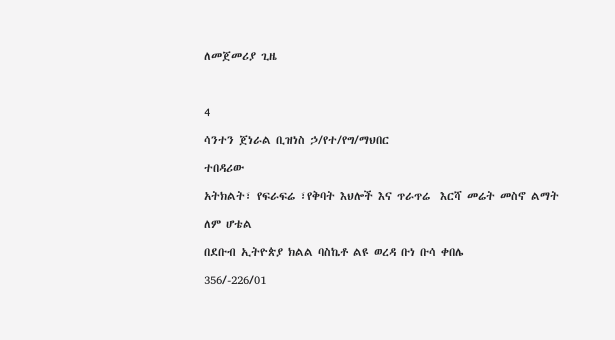ለመጀመሪያ ጊዜ



4

ሳንተን ጀነራል ቢዝነስ ኃ/የተ/የግ/ማህበር

ተበዳሪው

አትክልት፣ የፍራፍሬ ፣የቅባት እህሎች እና ጥራጥሬ  እርሻ መሬት መስኖ ልማት

ለም ሆቴል

በደቡብ ኢትዮጵያ ክልል ባስኬቶ ልዩ ወረዳ ቡነ ቡሳ ቀበሌ

356/-226/01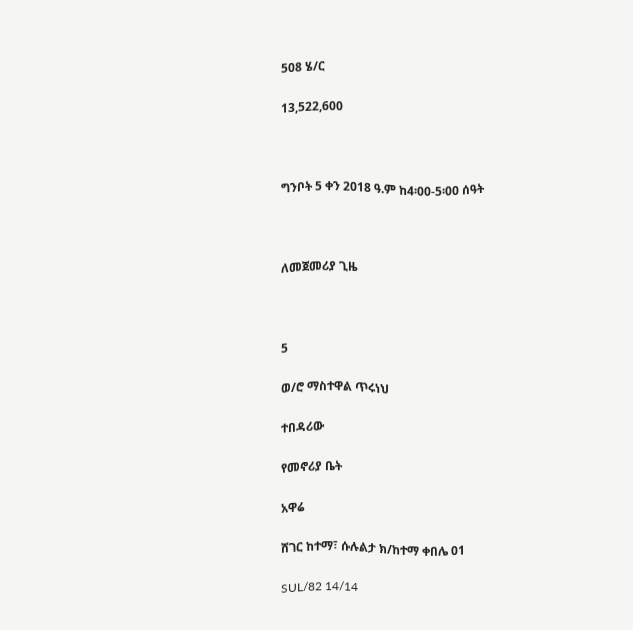508 ሄ/ር

13,522,600



ግንቦት 5 ቀን 2018 ዓ.ም ከ4፡00-5፡00 ሰዓት



ለመጀመሪያ ጊዜ



5

ወ/ሮ ማስተዋል ጥሩነህ

ተበዳሪው

የመኖሪያ ቤት

አዋሬ

ሸገር ከተማ፣ ሱሉልታ ክ/ከተማ ቀበሌ 01

SUL/82 14/14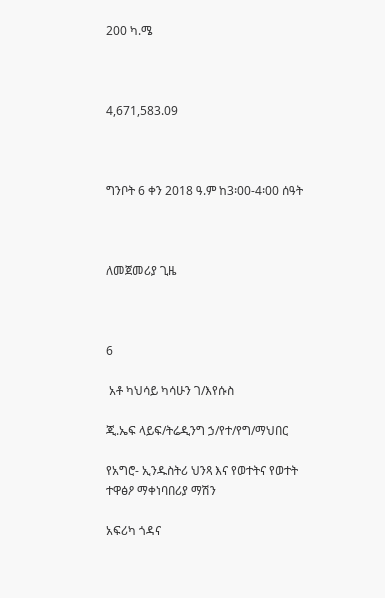200 ካ.ሜ



4,671,583.09



ግንቦት 6 ቀን 2018 ዓ.ም ከ3፡00-4፡00 ሰዓት



ለመጀመሪያ ጊዜ



6

 አቶ ካህሳይ ካሳሁን ገ/እየሱስ

ጂ.ኤፍ ላይፍ/ትሬዲንግ ኃ/የተ/የግ/ማህበር

የአግሮ- ኢንዱስትሪ ህንጻ እና የወተትና የወተት ተዋፅዖ ማቀነባበሪያ ማሽን

አፍሪካ ጎዳና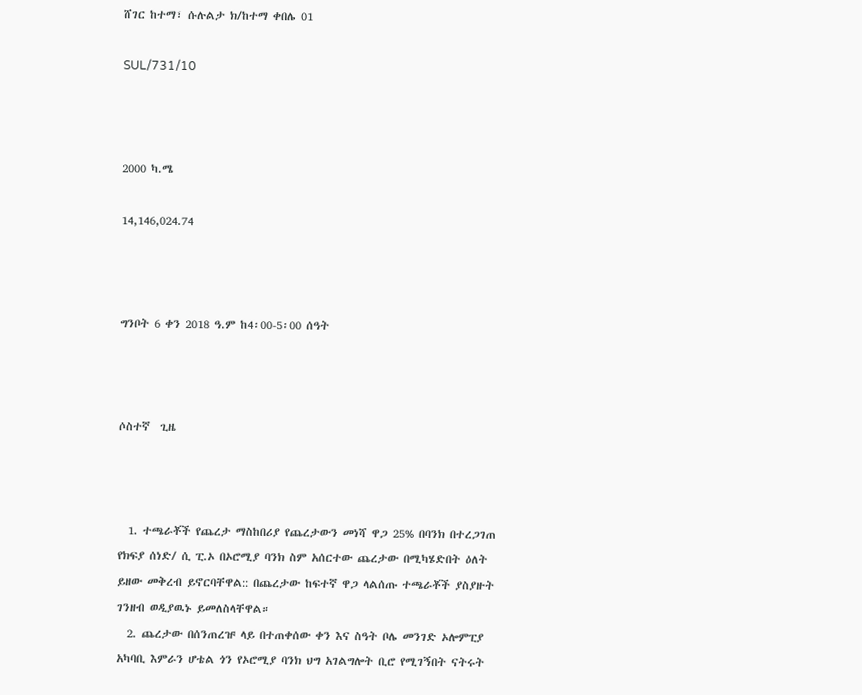ሸገር ከተማ፣ ሱሉልታ ክ/ከተማ ቀበሌ 01

SUL/731/10



2000 ካ.ሜ

14,146,024.74



ግንቦት 6 ቀን 2018 ዓ.ም ከ4፡00-5፡00 ሰዓት



ሶስተኛ  ጊዜ



  1. ተጫራቾች የጨረታ ማስከበሪያ የጨረታውን መነሻ ዋጋ 25% በባንክ በተረጋገጠ የክፍያ ሰነድ/ ሲ ፒ.ኦ በኦሮሚያ ባንክ ስም አሰርተው ጨረታው በሚካሄድበት ዕለት ይዘው መቅረብ ይኖርባቸዋል:: በጨረታው ከፍተኛ ዋጋ ላልሰጡ ተጫራቾች ያስያዙት ገንዘብ ወዲያዉኑ ይመለስላቸዋል።
  2. ጨረታው በሰንጠረዡ ላይ በተጠቀሰው ቀን እና ስዓት ቦሌ መንገድ ኦሎምፒያ አካባቢ እምራን ሆቴል ጎን የኦሮሚያ ባንክ ህግ አገልግሎት ቢሮ የሚገኝበት ናትሩት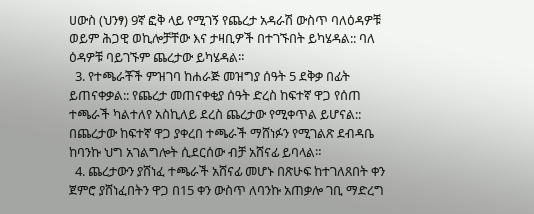ሀውስ (ህንፃ) 9ኛ ፎቅ ላይ የሚገኝ የጨረታ አዳራሽ ውስጥ ባለዕዳዎቹ ወይም ሕጋዊ ወኪሎቻቸው እና ታዛቢዎች በተገኙበት ይካሄዳል:: ባለ ዕዳዎቹ ባይገኙም ጨረታው ይካሄዳል።
  3. የተጫራቾች ምዝገባ ከሐራጅ መዝግያ ሰዓት 5 ደቅቃ በፊት ይጠናቀቃል:: የጨረታ መጠናቀቂያ ሰዓት ድረስ ከፍተኛ ዋጋ የሰጠ ተጫራች ካልተለየ አስኪለይ ደረስ ጨረታው የሚቀጥል ይሆናል:: በጨረታው ከፍተኛ ዋጋ ያቀረበ ተጫራች ማሸነፉን የሚገልጽ ደብዳቤ ከባንኩ ህግ አገልግሎት ሲደርሰው ብቻ አሸናፊ ይባላል።
  4. ጨረታውን ያሸነፈ ተጫራች አሸናፊ መሆኑ በጽሁፍ ከተገለጸበት ቀን ጀምሮ ያሸነፈበትን ዋጋ በ15 ቀን ውስጥ ለባንኩ አጠቃሎ ገቢ ማድረግ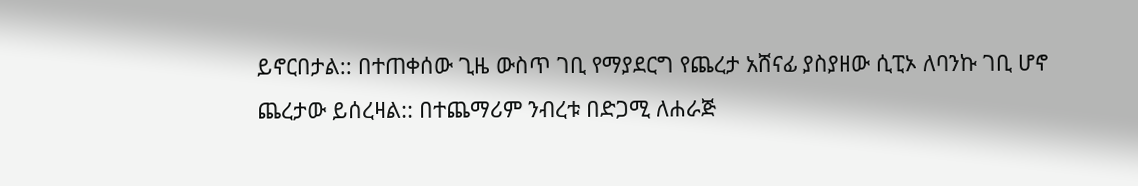ይኖርበታል:: በተጠቀሰው ጊዜ ውስጥ ገቢ የማያደርግ የጨረታ አሸናፊ ያስያዘው ሲፒኦ ለባንኩ ገቢ ሆኖ ጨረታው ይሰረዛል:: በተጨማሪም ንብረቱ በድጋሚ ለሐራጅ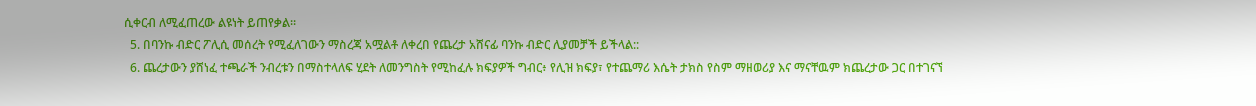ሲቀርብ ለሚፈጠረው ልዩነት ይጠየቃል።
  5. በባንኩ ብድር ፖሊሲ መሰረት የሚፈለገውን ማስረጃ አሟልቶ ለቀረበ የጨረታ አሸናፊ ባንኩ ብድር ሊያመቻች ይችላል::
  6. ጨረታውን ያሸነፈ ተጫራች ንብረቱን በማስተላለፍ ሂደት ለመንግስት የሚከፈሉ ክፍያዎች ግብር፥ የሊዝ ክፍያ፣ የተጨማሪ እሴት ታክስ የስም ማዘወሪያ እና ማናቸዉም ክጨረታው ጋር በተገናኘ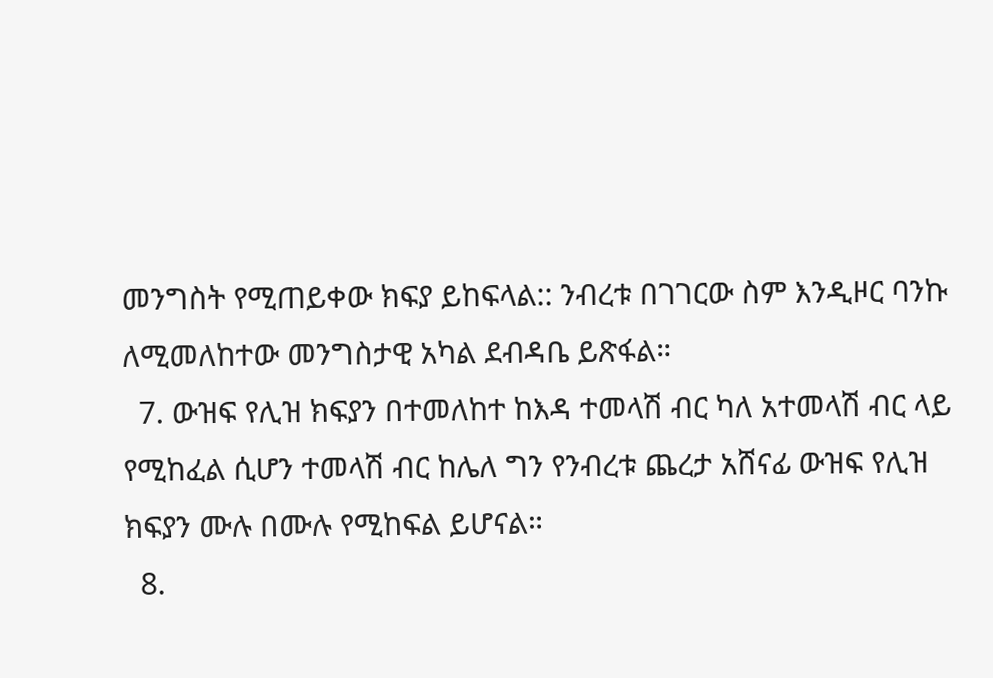መንግስት የሚጠይቀው ክፍያ ይከፍላል:: ንብረቱ በገገርው ስም እንዲዞር ባንኩ ለሚመለከተው መንግስታዊ አካል ደብዳቤ ይጽፋል።
  7. ውዝፍ የሊዝ ክፍያን በተመለከተ ከእዳ ተመላሽ ብር ካለ አተመላሽ ብር ላይ የሚከፈል ሲሆን ተመላሽ ብር ከሌለ ግን የንብረቱ ጨረታ አሸናፊ ውዝፍ የሊዝ ክፍያን ሙሉ በሙሉ የሚከፍል ይሆናል።
  8.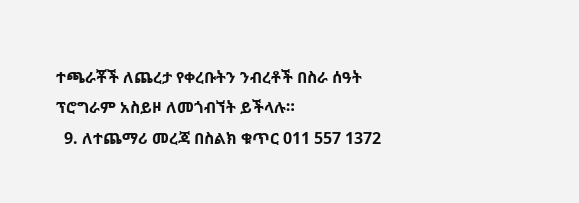ተጫራቾች ለጨረታ የቀረቡትን ንብረቶች በስራ ሰዓት ፕሮግራም አስይዞ ለመጎብኘት ይችላሉ።
  9. ለተጨማሪ መረጃ በስልክ ቁጥር 011 557 1372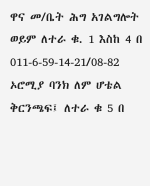ዋና መ/ቤት ሕግ አገልግሎት ወይም ለተራ ቁ. 1 እስከ 4 በ 011-6-59-14-21/08-82 ኦሮሚያ ባንክ ለም ሆቴል ቅርንጫፍ፤ ለተራ ቁ 5 በ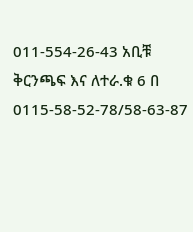011-554-26-43 አቢቹ ቅርንጫፍ እና ለተራ.ቁ 6 በ 0115-58-52-78/58-63-87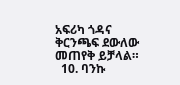አፍሪካ ጎዳና ቅርንጫፍ ደውለው መጠየቅ ይቻላል።
  10. ባንኩ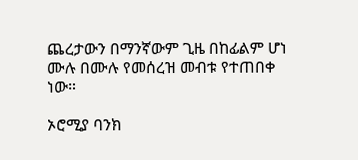ጨረታውን በማንኛውም ጊዜ በከፊልም ሆነ ሙሉ በሙሉ የመሰረዝ መብቱ የተጠበቀ ነው።

ኦሮሚያ ባንክ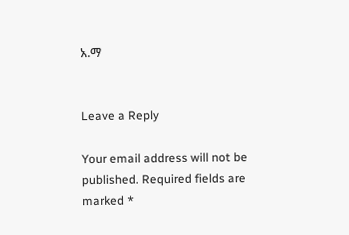አ.ማ


Leave a Reply

Your email address will not be published. Required fields are marked *